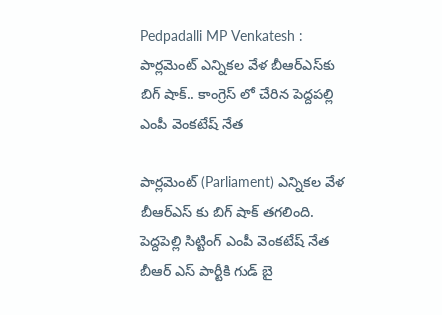Pedpadalli MP Venkatesh : పార్లమెంట్ ఎన్నికల వేళ బీఆర్ఎస్‌కు బిగ్ షాక్.. కాంగ్రెస్ లో చేరిన పెద్దపల్లి ఎంపీ వెంకటేష్ నేత

పార్లమెంట్ (Parliament) ఎన్నికల వేళ బీఆర్ఎస్‌ కు బిగ్ షాక్ తగలింది. పెద్దపెల్లి సిట్టింగ్ ఎంపీ వెంకటేష్ నేత బీఆర్ ఎస్ పార్టీకి గుడ్ బై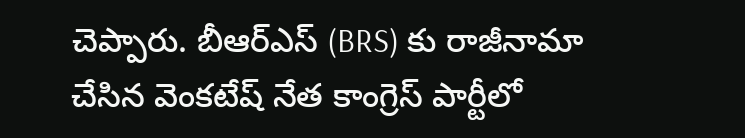చెప్పారు. బీఆర్ఎస్‌ (BRS) కు రాజీనామా చేసిన వెంకటేష్ నేత కాంగ్రెస్ పార్టీలో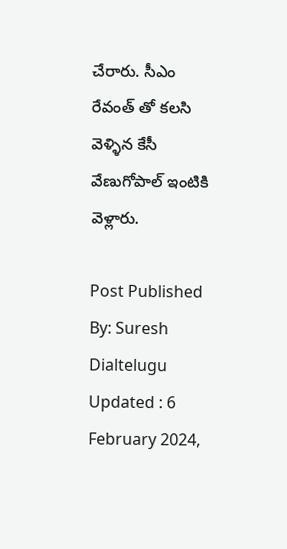చేరారు. సీఎం రేవంత్ తో కలసి వెళ్ళిన కేసీ వేణుగోపాల్ ఇంటికి వెళ్లారు.

Post Published By: Suresh Dialtelugu
Updated : 6 February 2024,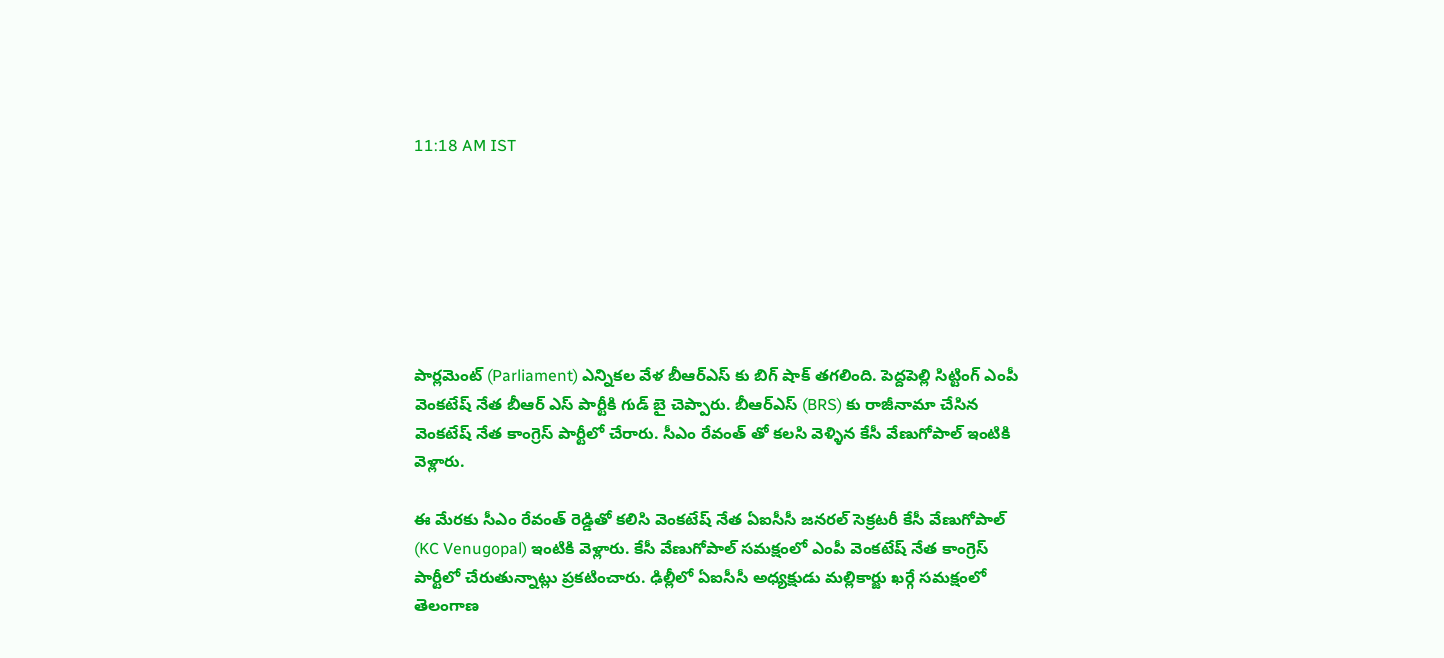11:18 AM IST







పార్లమెంట్ (Parliament) ఎన్నికల వేళ బీఆర్ఎస్‌ కు బిగ్ షాక్ తగలింది. పెద్దపెల్లి సిట్టింగ్ ఎంపీ వెంకటేష్ నేత బీఆర్ ఎస్ పార్టీకి గుడ్ బై చెప్పారు. బీఆర్ఎస్‌ (BRS) కు రాజీనామా చేసిన వెంకటేష్ నేత కాంగ్రెస్ పార్టీలో చేరారు. సీఎం రేవంత్ తో కలసి వెళ్ళిన కేసీ వేణుగోపాల్ ఇంటికి వెళ్లారు.

ఈ మేరకు సీఎం రేవంత్ రెడ్డితో కలిసి వెంకటేష్ నేత ఏఐసీసీ జనరల్ సెక్రటరీ కేసీ వేణుగోపాల్ (KC Venugopal) ఇంటికి వెళ్లారు. కేసీ వేణుగోపాల్ సమక్షంలో ఎంపీ వెంకటేష్ నేత కాంగ్రెస్ పార్టీలో చేరుతున్నాట్లు ప్రకటించారు. ఢిల్లీలో ఏఐసీసీ అధ్యక్షుడు మల్లికార్జు ఖర్గే సమక్షంలో తెలంగాణ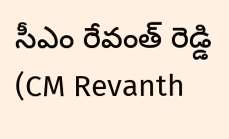సీఎం రేవంత్ రెడ్డి (CM Revanth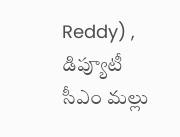Reddy) , డిప్యూటీ సీఎం మల్లు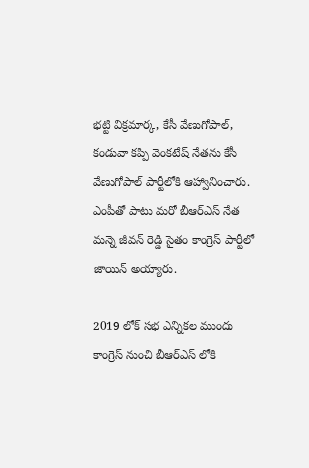భట్టి విక్రమార్క, కేసీ వేణుగోపాల్, కండువా కప్పి వెంకటేష్ నేతను కేసీ వేణుగోపాల్ పార్టీలోకి ఆహ్వానించారు. ఎంపీతో పాటు మరో బీఆర్ఎస్ నేత మన్నె జీవన్ రెడ్డి సైతం కాంగ్రెస్ పార్టీలో జాయిన్ అయ్యారు.

2019 లోక్ సభ ఎన్నికల ముందు కాంగ్రెస్ నుంచి బీఆర్ఎస్ లోకి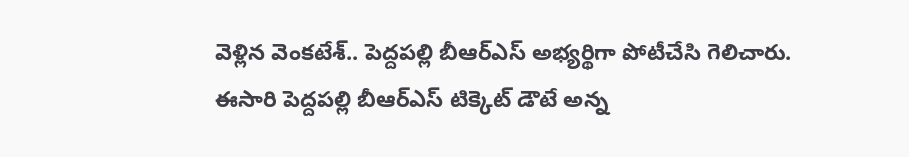వెళ్లిన వెంకటేశ్.. పెద్దపల్లి బీఆర్ఎస్ అభ్యర్థిగా పోటీచేసి గెలిచారు. ఈసారి పెద్దపల్లి బీఆర్ఎస్ టిక్కెట్ డౌటే అన్న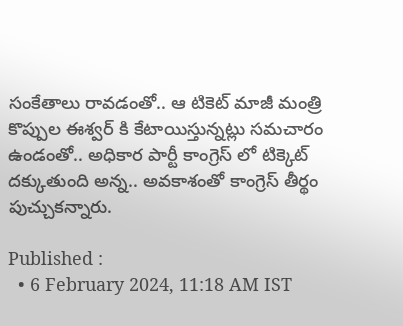సంకేతాలు రావడంతో.. ఆ టికెట్ మాజీ మంత్రి కొప్పుల ఈశ్వర్ కి కేటాయిస్తున్నట్లు సమచారం ఉండంతో.. అధికార పార్టీ కాంగ్రెస్ లో టిక్కెట్ దక్కుతుంది అన్న.. అవకాశంతో కాంగ్రెస్ తీర్థం పుచ్చుకన్నారు.

Published :
  • 6 February 2024, 11:18 AM IST